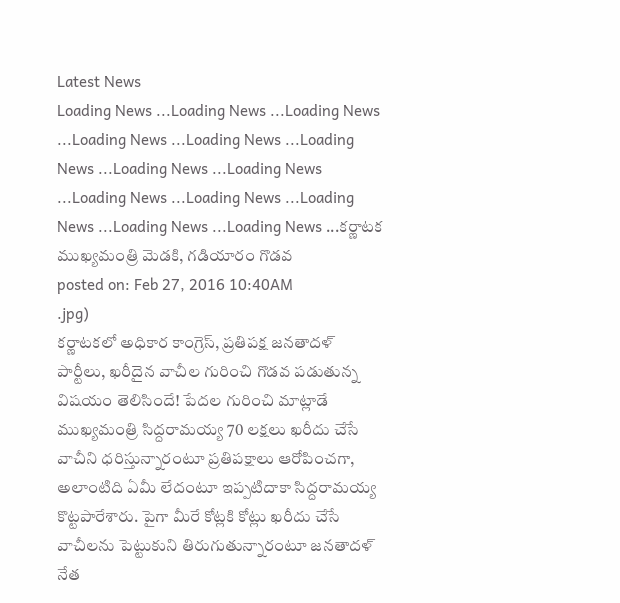Latest News
Loading News ...Loading News ...Loading News ...Loading News ...Loading News ...Loading News ...Loading News ...Loading News ...Loading News ...Loading News ...Loading News ...Loading News ...Loading News ...కర్ణాటక ముఖ్యమంత్రి మెడకి, గడియారం గొడవ
posted on: Feb 27, 2016 10:40AM
.jpg)
కర్ణాటకలో అధికార కాంగ్రెస్, ప్రతిపక్ష జనతాదళ్ పార్టీలు, ఖరీదైన వాచీల గురించి గొడవ పడుతున్న విషయం తెలిసిందే! పేదల గురించి మాట్లాడే ముఖ్యమంత్రి సిద్దరామయ్య 70 లక్షలు ఖరీదు చేసే వాచీని ధరిస్తున్నారంటూ ప్రతిపక్షాలు ఆరోపించగా, అలాంటిది ఏమీ లేదంటూ ఇప్పటిదాకా సిద్దరామయ్య కొట్టపారేశారు. పైగా మీరే కోట్లకి కోట్లు ఖరీదు చేసే వాచీలను పెట్టుకుని తిరుగుతున్నారంటూ జనతాదళ్ నేత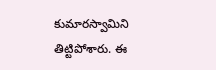కుమారస్వామిని తిట్టిపోశారు. ఈ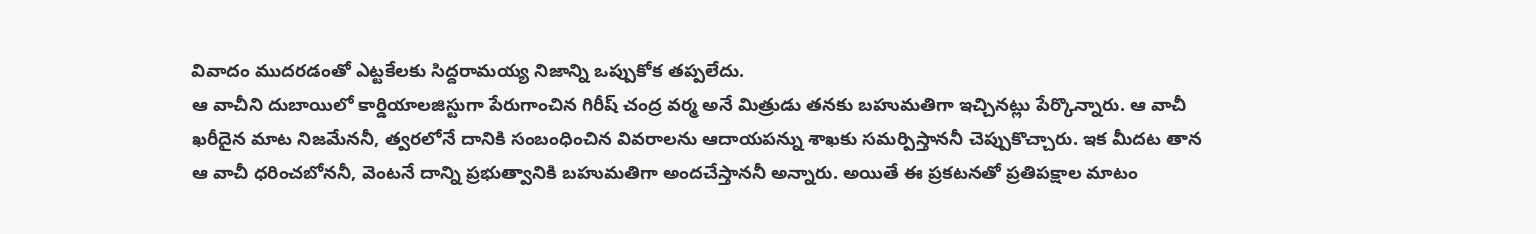వివాదం ముదరడంతో ఎట్టకేలకు సిద్దరామయ్య నిజాన్ని ఒప్పుకోక తప్పలేదు.
ఆ వాచీని దుబాయిలో కార్డియాలజిస్టుగా పేరుగాంచిన గిరీష్ చంద్ర వర్మ అనే మిత్రుడు తనకు బహుమతిగా ఇచ్చినట్లు పేర్కొన్నారు. ఆ వాచీ ఖరీదైన మాట నిజమేననీ, త్వరలోనే దానికి సంబంధించిన వివరాలను ఆదాయపన్ను శాఖకు సమర్పిస్తాననీ చెప్పుకొచ్చారు. ఇక మీదట తాన ఆ వాచీ ధరించబోననీ, వెంటనే దాన్ని ప్రభుత్వానికి బహుమతిగా అందచేస్తాననీ అన్నారు. అయితే ఈ ప్రకటనతో ప్రతిపక్షాల మాటం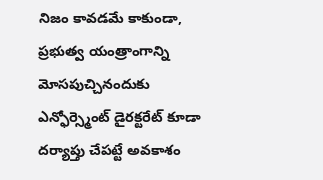నిజం కావడమే కాకుండా, ప్రభుత్వ యంత్రాంగాన్ని మోసపుచ్చినందుకు ఎన్ఫోర్స్మెంట్ డైరక్టరేట్ కూడా దర్యాప్తు చేపట్టే అవకాశం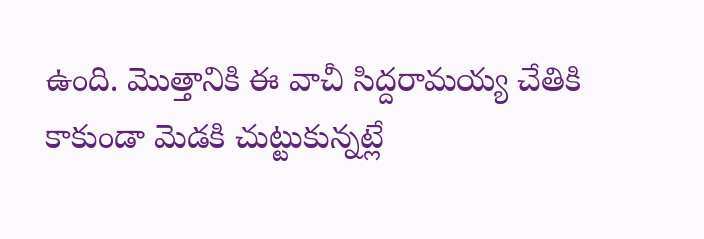ఉంది. మొత్తానికి ఈ వాచీ సిద్దరామయ్య చేతికి కాకుండా మెడకి చుట్టుకున్నట్లే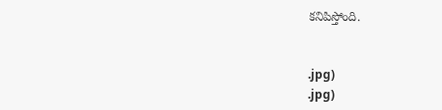కనిపిస్తోంది.


.jpg)
.jpg)